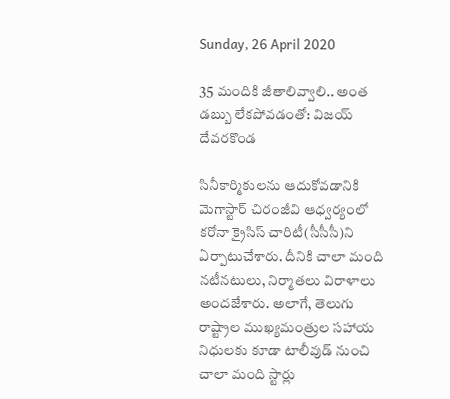Sunday, 26 April 2020

35 మందికి జీతాలివ్వాలి.. అంత డబ్బు లేకపోవడంతో: విజయ్ దేవరకొండ

సినీకార్మికులను ఆదుకోవడానికి మెగాస్టార్ చిరంజీవి ఆధ్వర్యంలో కరోనా క్రైసిస్ చారిటీ(సీసీసీ)ని ఏర్పాటుచేశారు. దీనికి చాలా మంది నటీనటులు, నిర్మాతలు విరాళాలు అందజేశారు. అలాగే, తెలుగు రాష్ట్రాల ముఖ్యమంత్రుల సహాయ నిధులకు కూడా టాలీవుడ్ నుంచి చాలా మంది స్టార్లు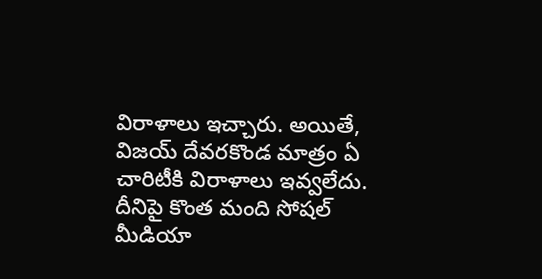విరాళాలు ఇచ్చారు. అయితే, విజయ్ దేవరకొండ మాత్రం ఏ చారిటీకి విరాళాలు ఇవ్వలేదు. దీనిపై కొంత మంది సోషల్ మీడియా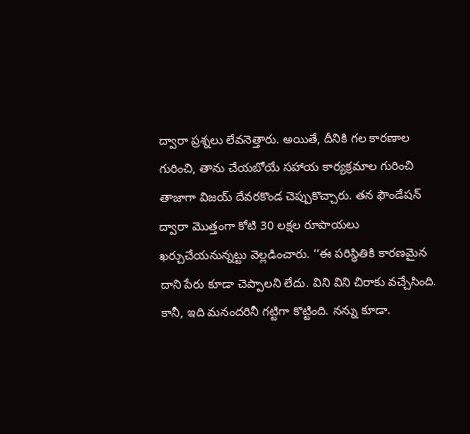ద్వారా ప్రశ్నలు లేవనెత్తారు. అయితే, దీనికి గల కారణాల గురించి, తాను చేయబోయే సహాయ కార్యక్రమాల గురించి తాజాగా విజయ్ దేవరకొండ చెప్పుకొచ్చారు. తన ఫౌండేషన్ ద్వారా మొత్తంగా కోటి 30 లక్షల రూపాయలు ఖర్చుచేయనున్నట్టు వెల్లడించారు. ‘‘ఈ పరిస్థితికి కారణమైన దాని పేరు కూడా చెప్పాలని లేదు. విని విని చిరాకు వచ్చేసింది. కానీ, ఇది మనందరినీ గట్టిగా కొట్టింది. నన్ను కూడా.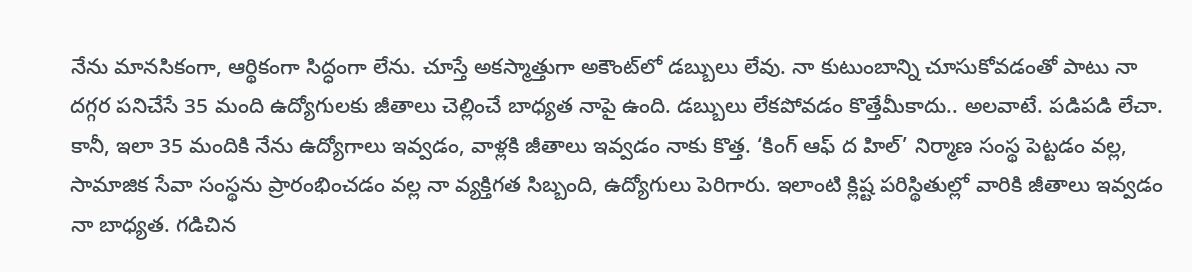నేను మానసికంగా, ఆర్థికంగా సిద్ధంగా లేను. చూస్తే అకస్మాత్తుగా అకౌంట్‌లో డబ్బులు లేవు. నా కుటుంబాన్ని చూసుకోవడంతో పాటు నా దగ్గర పనిచేసే 35 మంది ఉద్యోగులకు జీతాలు చెల్లించే బాధ్యత నాపై ఉంది. డబ్బులు లేకపోవడం కొత్తేమీకాదు.. అలవాటే. పడిపడి లేచా. కానీ, ఇలా 35 మందికి నేను ఉద్యోగాలు ఇవ్వడం, వాళ్లకి జీతాలు ఇవ్వడం నాకు కొత్త. ‘కింగ్ ఆఫ్ ద హిల్’ నిర్మాణ సంస్థ పెట్టడం వల్ల, సామాజిక సేవా సంస్థను ప్రారంభించడం వల్ల నా వ్యక్తిగత సిబ్బంది, ఉద్యోగులు పెరిగారు. ఇలాంటి క్లిష్ట పరిస్థితుల్లో వారికి జీతాలు ఇవ్వడం నా బాధ్యత. గడిచిన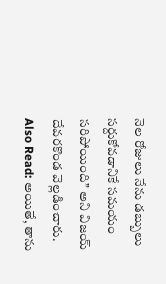నెల రోజులు నేను డబ్బులు సర్దుకోవడానికే సమయం సరిపోయింది’’ అని విజయ్ దేవరకొండ వెల్లడించారు. Also Read: అయితే, తాను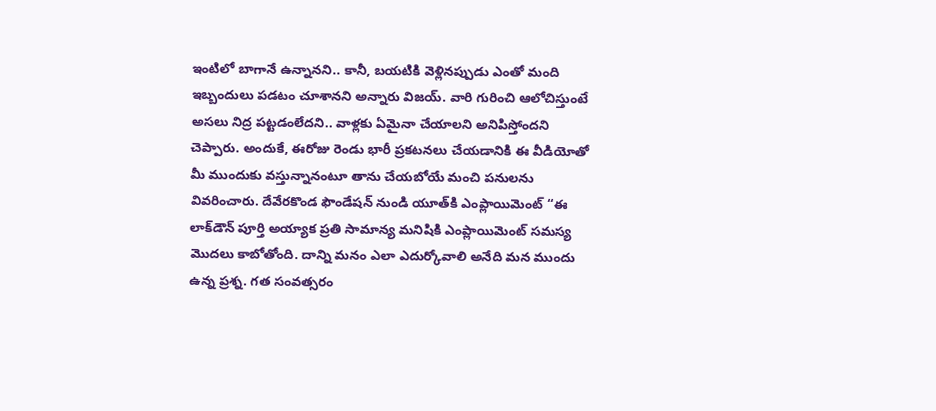ఇంటిలో బాగానే ఉన్నానని.. కానీ, బయటికి వెళ్లినప్పుడు ఎంతో మంది ఇబ్బందులు పడటం చూశానని అన్నారు విజయ్. వారి గురించి ఆలోచిస్తుంటే అసలు నిద్ర పట్టడంలేదని.. వాళ్లకు ఏమైనా చేయాలని అనిపిస్తోందని చెప్పారు. అందుకే, ఈరోజు రెండు భారీ ప్రకటనలు చేయడానికి ఈ వీడియోతో మీ ముందుకు వస్తున్నానంటూ తాను చేయబోయే మంచి పనులను వివరించారు. దేవేరకొండ ఫౌండేషన్ నుండి యూత్‌కి ఎంప్లాయిమెంట్ ‘‘ఈ లాక్‌డౌన్ పూర్తి అయ్యాక ప్రతి సామాన్య మనిషికి ఎంప్లాయిమెంట్ సమస్య మొదలు కాబోతోంది. దాన్ని మనం ఎలా ఎదుర్కోవాలి అనేది మన ముందు ఉన్న ప్రశ్న. గత సంవత్సరం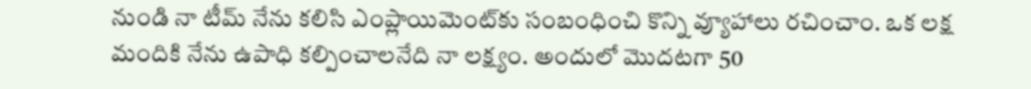నుండి నా టీమ్ నేను కలిసి ఎంప్లాయిమెంట్‌కు సంబంధించి కొన్ని వ్యూహాలు రచించాం. ఒక లక్ష మందికి నేను ఉపాధి కల్పించాలనేది నా లక్ష్యం. అందులో మొదటగా 50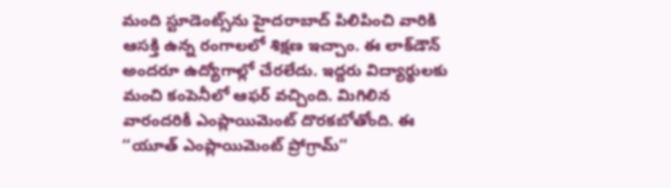మంది స్టూడెంట్స్‌ను హైదరాబాద్ పిలిపించి వారికి ఆసక్తి ఉన్న రంగాలలో శిక్షణ ఇచ్చాం. ఈ లాక్‌డౌన్ అందరూ ఉద్యోగాల్లో చేరలేదు. ఇద్దరు విద్యార్థులకు మంచి కంపెనీలో ఆఫర్ వచ్చింది. మిగిలిన వారందరికీ ఎంప్లాయిమెంట్ దొరకబోతోంది. ఈ ‘‘యూత్ ఎంప్లాయిమెంట్ ప్రోగ్రామ్’’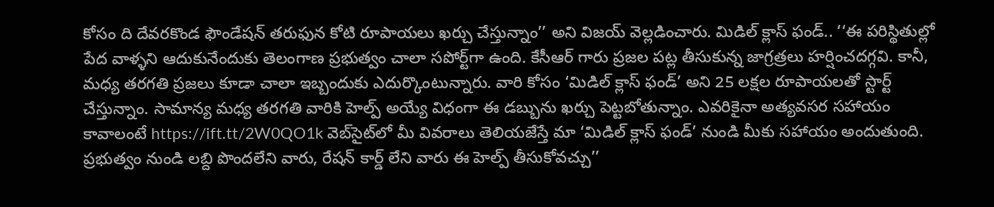కోసం ది దేవరకొండ ఫౌండేషన్ తరుఫున కోటి రూపాయలు ఖర్చు చేస్తున్నాం’’ అని విజయ్ వెల్లడించారు. మిడిల్ క్లాస్ ఫండ్.. ‘‘ఈ పరిస్థితుల్లో పేద వాళ్ళని ఆదుకునేందుకు తెలంగాణ ప్రభుత్వం చాలా సపోర్ట్‌గా ఉంది. కేసీఆర్ గారు ప్రజల పట్ల తీసుకున్న జాగ్రత్రలు హర్షించదగ్గవి. కానీ, మధ్య తరగతి ప్రజలు కూడా చాలా ఇబ్బందుకు ఎదుర్కొంటున్నారు. వారి కోసం ‘మిడిల్ క్లాస్ ఫండ్’ అని 25 లక్షల రూపాయలతో స్టార్ట్ చేస్తున్నాం. సామాన్య మధ్య తరగతి వారికి హెల్ప్ అయ్యే విధంగా ఈ డబ్బును ఖర్చు పెట్టబోతున్నాం. ఎవరికైనా అత్యవసర సహాయం కావాలంటే https://ift.tt/2W0QO1k వెబ్‌సైట్‌లో మీ వివరాలు తెలియజేస్తే మా ‘మిడిల్ క్లాస్ ఫండ్’ నుండి మీకు సహాయం అందుతుంది. ప్రభుత్వం నుండి లబ్ది పొందలేని వారు, రేషన్ కార్డ్ లేని వారు ఈ హెల్ప్ తీసుకోవచ్చు’’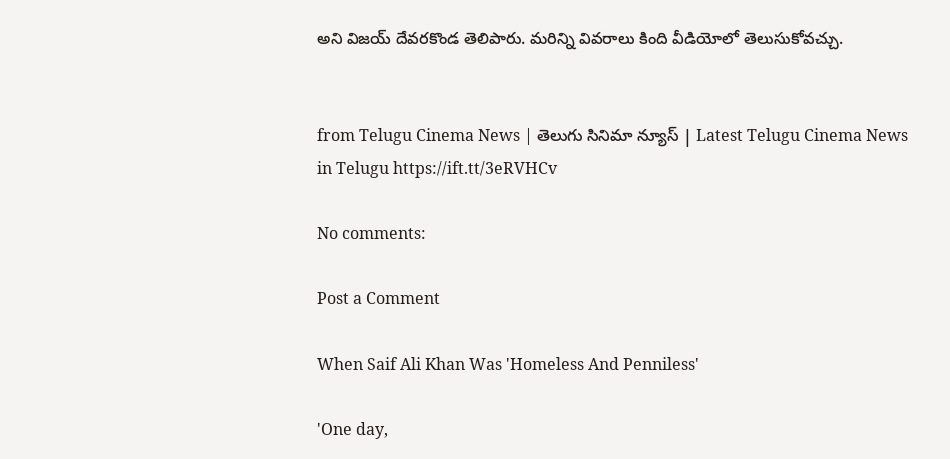అని విజయ్ దేవరకొండ తెలిపారు. మరిన్ని వివరాలు కింది వీడియోలో తెలుసుకోవచ్చు.


from Telugu Cinema News | తెలుగు సినిమా న్యూస్ | Latest Telugu Cinema News in Telugu https://ift.tt/3eRVHCv

No comments:

Post a Comment

When Saif Ali Khan Was 'Homeless And Penniless'

'One day,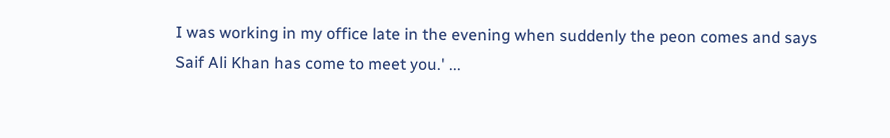I was working in my office late in the evening when suddenly the peon comes and says Saif Ali Khan has come to meet you.' ...